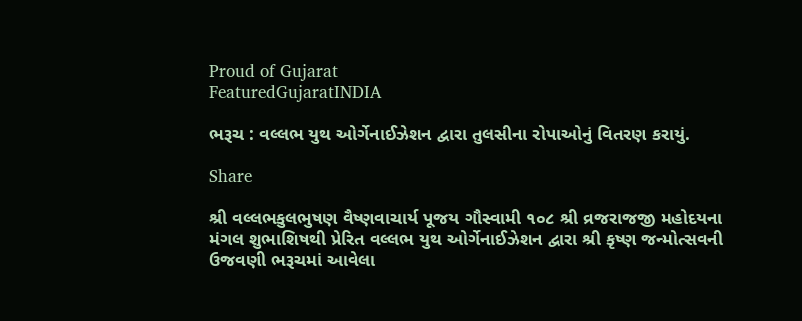Proud of Gujarat
FeaturedGujaratINDIA

ભરૂચ : વલ્લભ યુથ ઓર્ગેનાઈઝેશન દ્વારા તુલસીના રોપાઓનું વિતરણ કરાયું.

Share

શ્રી વલ્લભકુલભુષણ વૈષ્ણવાચાર્ય પૂજય ગૌસ્વામી ૧૦૮ શ્રી વ્રજરાજજી મહોદયના મંગલ શુભાશિષથી પ્રેરિત વલ્લભ યુથ ઓર્ગેનાઈઝેશન દ્વારા શ્રી કૃષ્ણ જન્મોત્સવની ઉજવણી ભરૂચમાં આવેલા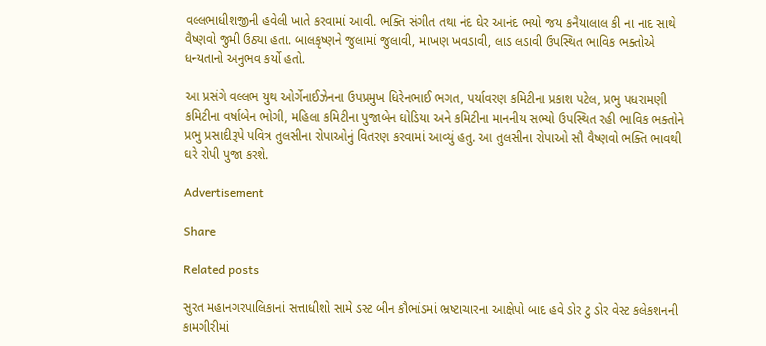વલ્લભાધીશજીની હવેલી ખાતે કરવામાં આવી. ભક્તિ સંગીત તથા નંદ ઘેર આનંદ ભયો જય કનૈયાલાલ કી ના નાદ સાથે વૈષ્ણવો જુમી ઉઠ્યા હતા. બાલકૃષ્ણને જુલામાં જુલાવી, માખણ ખવડાવી, લાડ લડાવી ઉપસ્થિત ભાવિક ભક્તોએ ધન્યતાનો અનુભવ કર્યો હતો.

આ પ્રસંગે વલ્લભ યુથ ઓર્ગેનાઈઝેનના ઉપપ્રમુખ ધિરેનભાઈ ભગત, પર્યાવરણ કમિટીના પ્રકાશ પટેલ, પ્રભુ પધરામણી કમિટીના વર્ષાબેન ભોગી, મહિલા કમિટીના પુજાબેન ઘોડિયા અને કમિટીના માનનીય સભ્યો ઉપસ્થિત રહી ભાવિક ભક્તોને પ્રભુ પ્રસાદીરૂપે પવિત્ર તુલસીના રોપાઓનું વિતરણ કરવામાં આવ્યું હતુ. આ તુલસીના રોપાઓ સૌ વૈષ્ણવો ભક્તિ ભાવથી ઘરે રોપી પુજા કરશે.

Advertisement

Share

Related posts

સુરત મહાનગરપાલિકાનાં સત્તાધીશો સામે ડસ્ટ બીન કૌભાંડમાં ભ્રષ્ટાચારના આક્ષેપો બાદ હવે ડોર ટુ ડોર વેસ્ટ કલેકશનની કામગીરીમાં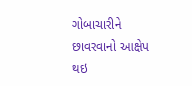ગોબાચારીને છાવરવાનો આક્ષેપ થઇ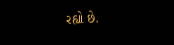રહ્યો છે.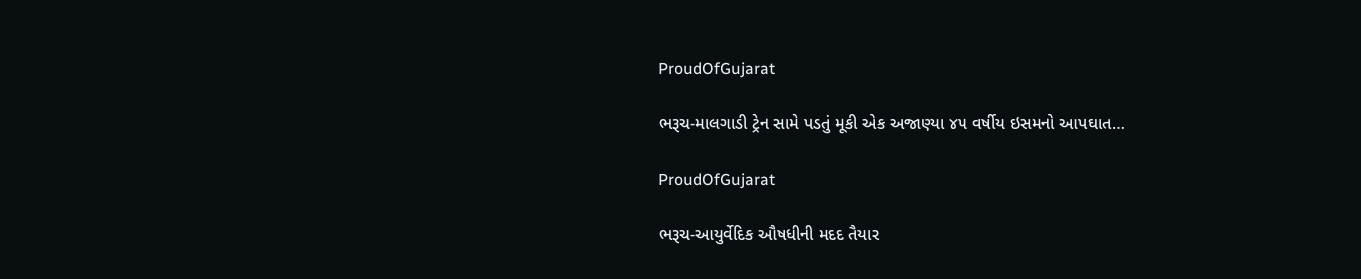ProudOfGujarat

ભરૂચ-માલગાડી ટ્રેન સામે પડતું મૂકી એક અજાણ્યા ૪૫ વર્ષીય ઇસમનો આપઘાત…

ProudOfGujarat

ભરૂચ-આયુર્વેદિક ઔષધીની મદદ તૈયાર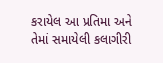કરાયેલ આ પ્રતિમા અને તેમાં સમાયેલી કલાગીરી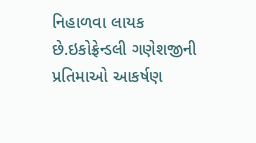નિહાળવા લાયક છે.ઇકોફ્રેન્ડલી ગણેશજીની પ્રતિમાઓ આકર્ષણ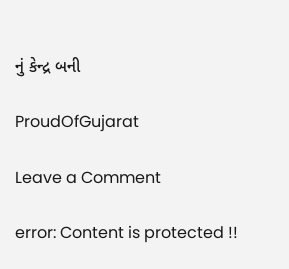નું કેન્દ્ર બની

ProudOfGujarat

Leave a Comment

error: Content is protected !!